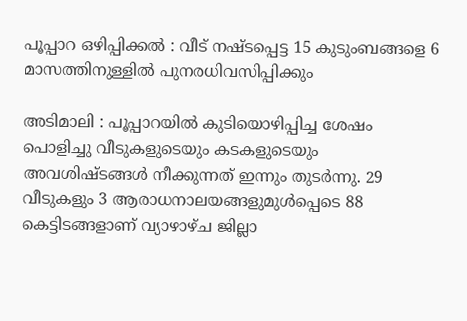പൂപ്പാറ ഒഴിപ്പിക്കൽ : വീട് നഷ്ടപ്പെട്ട 15 കുടുംബങ്ങളെ 6 മാസത്തിനുള്ളിൽ പുനരധിവസിപ്പിക്കും

അടിമാലി : പൂപ്പാറയിൽ കുടിയൊഴിപ്പിച്ച ശേഷം പൊളിച്ചു വീടുകളുടെയും കടകളുടെയും അവശിഷ്ടങ്ങൾ നീക്കുന്നത് ഇന്നും തുടർന്നു. 29 വീടുകളും 3 ആരാധനാലയങ്ങളുമുൾപ്പെടെ 88 കെട്ടിടങ്ങളാണ് വ്യാഴാഴ്ച ജില്ലാ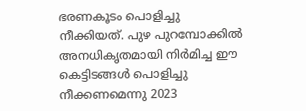ഭരണകൂടം പൊളിച്ചു നീക്കിയത്. പുഴ പുറമ്പോക്കിൽ അനധികൃതമായി നിർമിച്ച ഈ കെട്ടിടങ്ങൾ പൊളിച്ചു നീക്കണമെന്നു 2023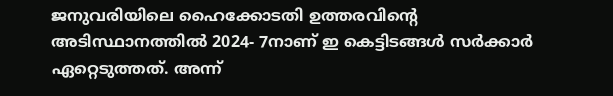ജനുവരിയിലെ ഹൈക്കോടതി ഉത്തരവിന്റെ അടിസ്ഥാനത്തിൽ 2024- 7നാണ് ഇ കെട്ടിടങ്ങൾ സർക്കാർ ഏറ്റെടുത്തത്. അന്ന്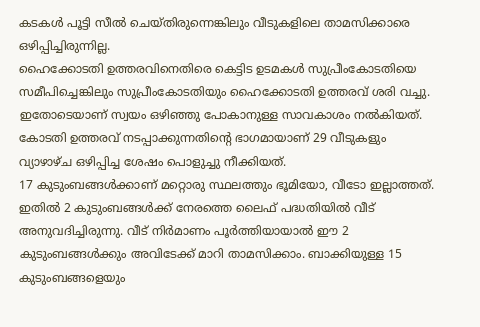കടകൾ പൂട്ടി സീൽ ചെയ്തിരുന്നെങ്കിലും വീടുകളിലെ താമസിക്കാരെ ഒഴിപ്പിച്ചിരുന്നില്ല.
ഹൈക്കോടതി ഉത്തരവിനെതിരെ കെട്ടിട ഉടമകൾ സുപ്രീംകോടതിയെ സമീപിച്ചെങ്കിലും സുപ്രീംകോടതിയും ഹൈക്കോടതി ഉത്തരവ് ശരി വച്ചു. ഇതോടെയാണ് സ്വയം ഒഴിഞ്ഞു പോകാനുള്ള സാവകാശം നൽകിയത്. കോടതി ഉത്തരവ് നടപ്പാക്കുന്നതിന്റെ ഭാഗമായാണ് 29 വീടുകളും വ്യാഴാഴ്ച ഒഴിപ്പിച്ച ശേഷം പൊളുച്ചു നീക്കിയത്.
17 കുടുംബങ്ങൾക്കാണ് മറ്റൊരു സ്ഥലത്തും ഭൂമിയോ, വീടോ ഇല്ലാത്തത്. ഇതിൽ 2 കുടുംബങ്ങൾക്ക് നേരത്തെ ലൈഫ് പദ്ധതിയിൽ വീട് അനുവദിച്ചിരുന്നു. വീട് നിർമാണം പൂർത്തിയായാൽ ഈ 2 കുടുംബങ്ങൾക്കും അവിടേക്ക് മാറി താമസിക്കാം. ബാക്കിയുള്ള 15 കുടുംബങ്ങളെയും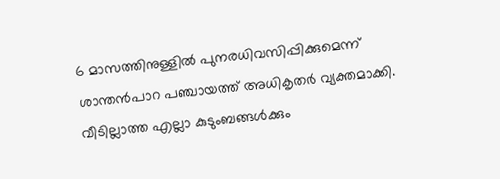6 മാസത്തിനുള്ളിൽ പുനരധിവസിപ്പിക്കുമെന്ന് ശാന്തൻപാറ പഞ്ചായത്ത് അധികൃതർ വ്യക്തമാക്കി.
വീടില്ലാത്ത എല്ലാ കുടുംബങ്ങൾക്കും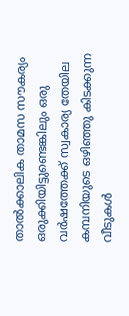താൽക്കാലിക താമസ സൗകര്യം ഒരുക്കിയിട്ടുണ്ടെങ്കിലും ഒരു വർഷത്തേക്ക് സ്വകാര്യ തേയില കമ്പനിയുടെ ഒഴിഞ്ഞു കിടക്കുന്ന വീടുകൾ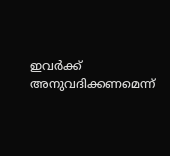ഇവർക്ക് അനുവദിക്കണമെന്ന്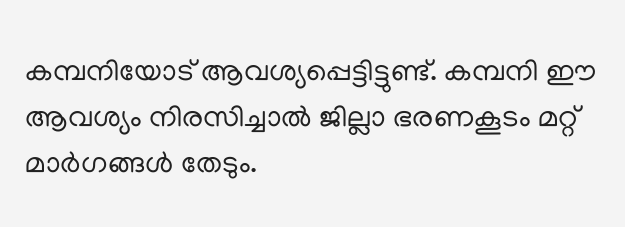കമ്പനിയോട് ആവശ്യപ്പെട്ടിട്ടുണ്ട്. കമ്പനി ഈ ആവശ്യം നിരസിച്ചാൽ ജില്ലാ ഭരണകൂടം മറ്റ് മാർഗങ്ങൾ തേടും.